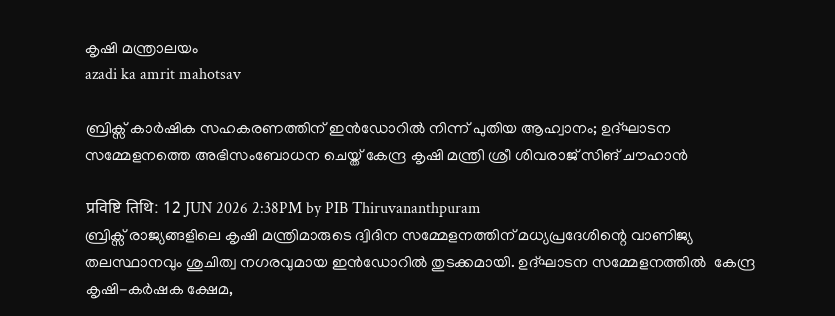കൃഷി മന്ത്രാലയം
azadi ka amrit mahotsav

ബ്രിക്സ് കാര്‍ഷിക സഹകരണത്തിന് ഇൻഡോറിൽ നിന്ന് പുതിയ ആഹ്വാനം; ഉദ്ഘാടന സമ്മേളനത്തെ അഭിസംബോധന ചെയ്ത് കേന്ദ്ര കൃഷി മന്ത്രി ശ്രീ ശിവരാജ് സിങ് ചൗഹാൻ

प्रविष्टि तिथि: 12 JUN 2026 2:38PM by PIB Thiruvananthpuram
ബ്രിക്സ് രാജ്യങ്ങളിലെ കൃഷി മന്ത്രിമാരുടെ ദ്വിദിന സമ്മേളനത്തിന് മധ്യപ്രദേശിന്റെ വാണിജ്യ തലസ്ഥാനവും ശുചിത്വ നഗരവുമായ ഇൻഡോറിൽ തുടക്കമായി. ഉദ്ഘാടന സമ്മേളനത്തിൽ  കേന്ദ്ര കൃഷി-കർഷക ക്ഷേമ,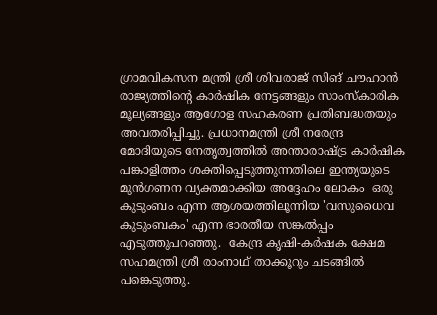ഗ്രാമവികസന മന്ത്രി ശ്രീ ശിവരാജ് സിങ് ചൗഹാൻ രാജ്യത്തിന്റെ കാർഷിക നേട്ടങ്ങളും സാംസ്കാരിക മൂല്യങ്ങളും ആഗോള സഹകരണ പ്രതിബദ്ധതയും അവതരിപ്പിച്ചു. പ്രധാനമന്ത്രി ശ്രീ നരേന്ദ്ര മോദിയുടെ നേതൃത്വത്തിൽ അന്താരാഷ്ട്ര കാർഷിക പങ്കാളിത്തം ശക്തിപ്പെടുത്തുന്നതിലെ ഇന്ത്യയുടെ മുൻഗണന വ്യക്തമാക്കിയ അദ്ദേഹം ലോകം  ഒരു കുടുംബം എന്ന ആശയത്തിലൂന്നിയ 'വസുധൈവ കുടുംബകം' എന്ന ഭാരതീയ സങ്കൽപ്പം എടുത്തുപറഞ്ഞു.  കേന്ദ്ര കൃഷി-കർഷക ക്ഷേമ സഹമന്ത്രി ശ്രീ രാംനാഥ് താക്കൂറും ചടങ്ങിൽ പങ്കെടുത്തു.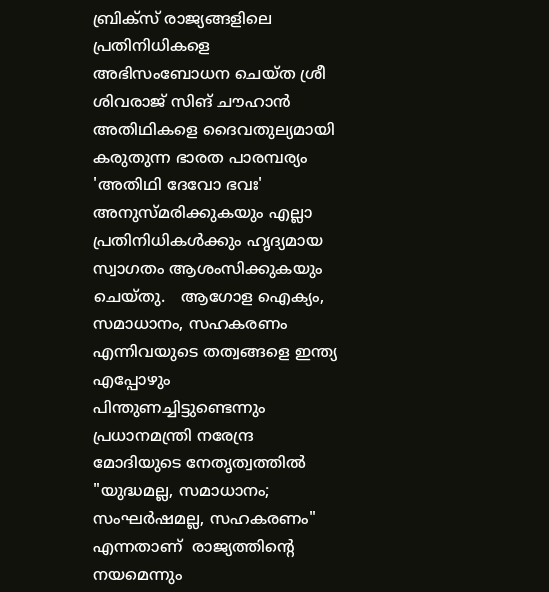ബ്രിക്സ് രാജ്യങ്ങളിലെ പ്രതിനിധികളെ അഭിസംബോധന ചെയ്ത ശ്രീ ശിവരാജ് സിങ് ചൗഹാൻ അതിഥികളെ ദൈവതുല്യമായി കരുതുന്ന ഭാരത പാരമ്പര്യം 'അതിഥി ദേവോ ഭവഃ' അനുസ്മരിക്കുകയും എല്ലാ പ്രതിനിധികൾക്കും ഹൃദ്യമായ സ്വാഗതം ആശംസിക്കുകയും ചെയ്തു.   ആഗോള ഐക്യം, സമാധാനം, സഹകരണം എന്നിവയുടെ തത്വങ്ങളെ ഇന്ത്യ എപ്പോഴും പിന്തുണച്ചിട്ടുണ്ടെന്നും പ്രധാനമന്ത്രി നരേന്ദ്ര മോദിയുടെ നേതൃത്വത്തിൽ "യുദ്ധമല്ല, സമാധാനം; സംഘർഷമല്ല, സഹകരണം" എന്നതാണ്  രാജ്യത്തിന്റെ നയമെന്നും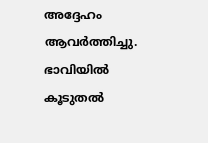അദ്ദേഹം ആവർത്തിച്ചു. ഭാവിയിൽ കൂടുതൽ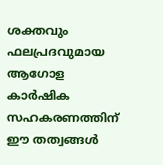ശക്തവും ഫലപ്രദവുമായ ആഗോള കാർഷിക സഹകരണത്തിന് ഈ തത്വങ്ങൾ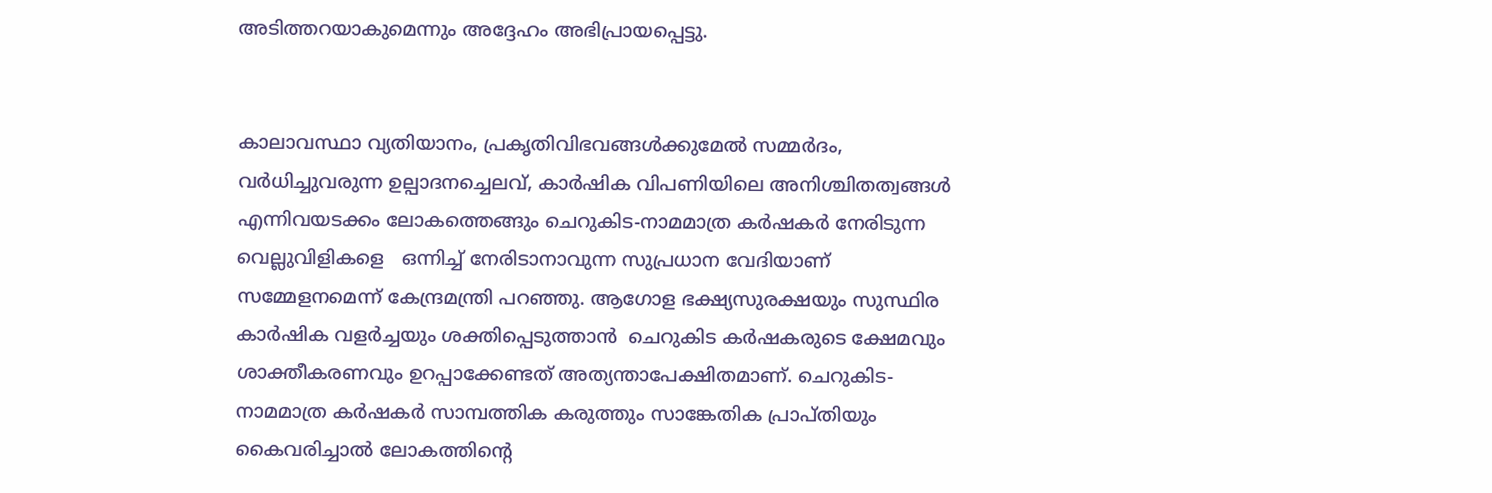അടിത്തറയാകുമെന്നും അദ്ദേഹം അഭിപ്രായപ്പെട്ടു.


കാലാവസ്ഥാ വ്യതിയാനം, പ്രകൃതിവിഭവങ്ങള്‍ക്കുമേല്‍ സമ്മർദം, വർധിച്ചുവരുന്ന ഉല്പാദനച്ചെലവ്, കാർഷിക വിപണിയിലെ അനിശ്ചിതത്വങ്ങൾ  എന്നിവയടക്കം ലോകത്തെങ്ങും ചെറുകിട-നാമമാത്ര കർഷകർ നേരിടുന്ന വെല്ലുവിളികളെ   ഒന്നിച്ച് നേരിടാനാവുന്ന സുപ്രധാന വേദിയാണ്  സമ്മേളനമെന്ന് കേന്ദ്രമന്ത്രി പറഞ്ഞു. ആഗോള ഭക്ഷ്യസുരക്ഷയും സുസ്ഥിര കാർഷിക വളർച്ചയും ശക്തിപ്പെടുത്താന്‍  ചെറുകിട കർഷകരുടെ ക്ഷേമവും ശാക്തീകരണവും ഉറപ്പാക്കേണ്ടത് അത്യന്താപേക്ഷിതമാണ്. ചെറുകിട-നാമമാത്ര കർഷകർ സാമ്പത്തിക കരുത്തും സാങ്കേതിക പ്രാപ്തിയും കൈവരിച്ചാല്‍ ലോകത്തിന്റെ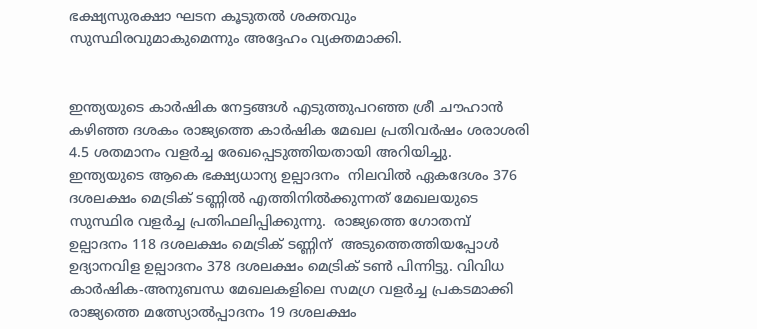ഭക്ഷ്യസുരക്ഷാ ഘടന കൂടുതൽ ശക്തവും സുസ്ഥിരവുമാകുമെന്നും അദ്ദേഹം വ്യക്തമാക്കി.


ഇന്ത്യയുടെ കാർഷിക നേട്ടങ്ങൾ എടുത്തുപറഞ്ഞ ശ്രീ ചൗഹാൻ കഴിഞ്ഞ ദശകം രാജ്യത്തെ കാർഷിക മേഖല പ്രതിവർഷം ശരാശരി 4.5 ശതമാനം വളർച്ച രേഖപ്പെടുത്തിയതായി അറിയിച്ചു. ഇന്ത്യയുടെ ആകെ ഭക്ഷ്യധാന്യ ഉല്പാദനം  നിലവില്‍ ഏകദേശം 376 ദശലക്ഷം മെട്രിക് ടണ്ണിൽ എത്തിനിൽക്കുന്നത് മേഖലയുടെ സുസ്ഥിര വളര്‍ച്ച പ്രതിഫലിപ്പിക്കുന്നു.  രാജ്യത്തെ ഗോതമ്പ് ഉല്പാദനം 118 ദശലക്ഷം മെട്രിക് ടണ്ണിന്  അടുത്തെത്തിയപ്പോൾ ഉദ്യാനവിള ഉല്പാദനം 378 ദശലക്ഷം മെട്രിക് ടൺ പിന്നിട്ടു. വിവിധ കാർഷിക-അനുബന്ധ മേഖലകളിലെ സമഗ്ര വളർച്ച പ്രകടമാക്കി  രാജ്യത്തെ മത്സ്യോൽപ്പാദനം 19 ദശലക്ഷം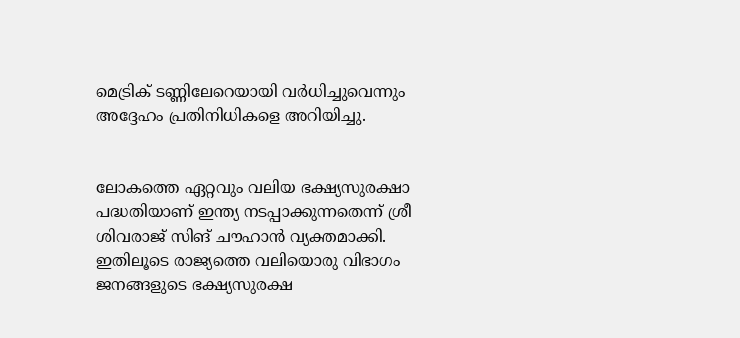മെട്രിക് ടണ്ണിലേറെയായി വർധിച്ചുവെന്നും  അദ്ദേഹം പ്രതിനിധികളെ അറിയിച്ചു.


ലോകത്തെ ഏറ്റവും വലിയ ഭക്ഷ്യസുരക്ഷാ പദ്ധതിയാണ് ഇന്ത്യ നടപ്പാക്കുന്നതെന്ന് ശ്രീ ശിവരാജ് സിങ് ചൗഹാൻ വ്യക്തമാക്കി. ഇതിലൂടെ രാജ്യത്തെ വലിയൊരു വിഭാഗം ജനങ്ങളുടെ ഭക്ഷ്യസുരക്ഷ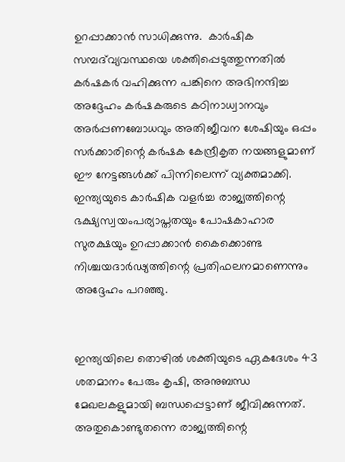ഉറപ്പാക്കാൻ സാധിക്കുന്നു.  കാർഷിക സമ്പദ്‌വ്യവസ്ഥയെ ശക്തിപ്പെടുത്തുന്നതിൽ കർഷകർ വഹിക്കുന്ന പങ്കിനെ അഭിനന്ദിച്ച അദ്ദേഹം കർഷകരുടെ കഠിനാധ്വാനവും അർപ്പണബോധവും അതിജീവന ശേഷിയും ഒപ്പം സർക്കാരിന്റെ കർഷക കേന്ദ്രീകൃത നയങ്ങളുമാണ് ഈ നേട്ടങ്ങൾക്ക് പിന്നിലെന്ന് വ്യക്തമാക്കി.  ഇന്ത്യയുടെ കാർഷിക വളർച്ച രാജ്യത്തിന്റെ ഭക്ഷ്യസ്വയംപര്യാപ്തതയും പോഷകാഹാര സുരക്ഷയും ഉറപ്പാക്കാന്‍ കൈക്കൊണ്ട നിശ്ചയദാർഢ്യത്തിന്റെ പ്രതിഫലനമാണെന്നും അദ്ദേഹം പറഞ്ഞു.


ഇന്ത്യയിലെ തൊഴിൽ ശക്തിയുടെ ഏകദേശം 43 ശതമാനം പേരും കൃഷി, അനുബന്ധ മേഖലകളുമായി ബന്ധപ്പെട്ടാണ് ജീവിക്കുന്നത്. അതുകൊണ്ടുതന്നെ രാജ്യത്തിന്റെ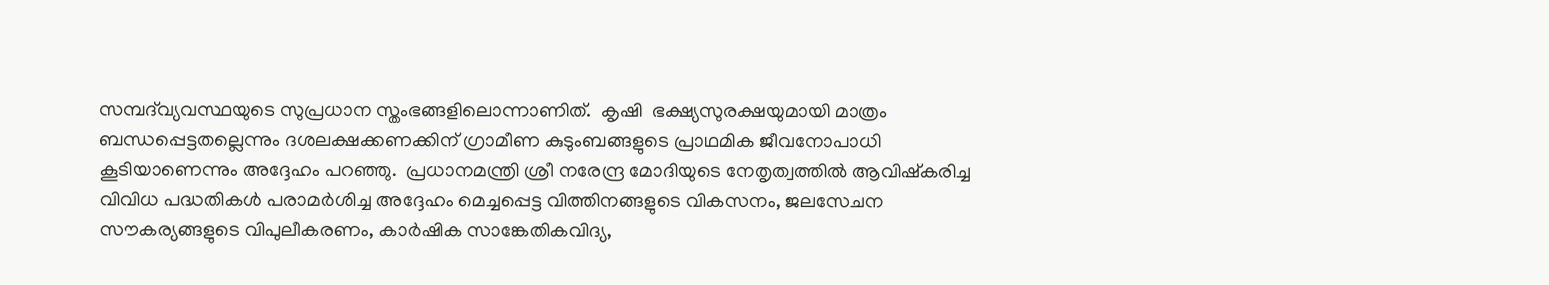സമ്പദ്‌വ്യവസ്ഥയുടെ സുപ്രധാന സ്തംഭങ്ങളിലൊന്നാണിത്.  കൃഷി  ഭക്ഷ്യസുരക്ഷയുമായി മാത്രം ബന്ധപ്പെട്ടതല്ലെന്നും ദശലക്ഷക്കണക്കിന് ഗ്രാമീണ കുടുംബങ്ങളുടെ പ്രാഥമിക ജീവനോപാധി കൂടിയാണെന്നും അദ്ദേഹം പറഞ്ഞു.  പ്രധാനമന്ത്രി ശ്രീ നരേന്ദ്ര മോദിയുടെ നേതൃത്വത്തിൽ ആവിഷ്കരിച്ച വിവിധ പദ്ധതികള്‍ പരാമർശിച്ച അദ്ദേഹം മെച്ചപ്പെട്ട വിത്തിനങ്ങളുടെ വികസനം, ജലസേചന സൗകര്യങ്ങളുടെ വിപുലീകരണം, കാർഷിക സാങ്കേതികവിദ്യ,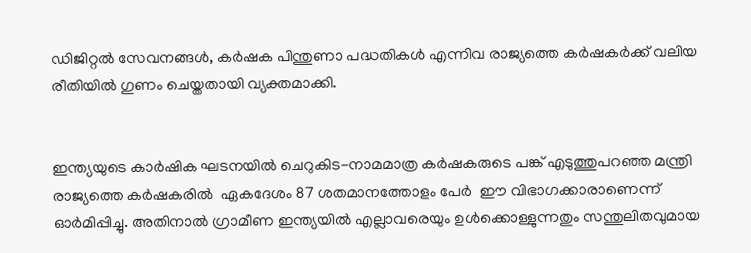ഡിജിറ്റൽ സേവനങ്ങൾ, കർഷക പിന്തുണാ പദ്ധതികൾ എന്നിവ രാജ്യത്തെ കർഷകർക്ക് വലിയ രീതിയിൽ ഗുണം ചെയ്തതായി വ്യക്തമാക്കി.


ഇന്ത്യയുടെ കാർഷിക ഘടനയിൽ ചെറുകിട-നാമമാത്ര കർഷകരുടെ പങ്ക് എടുത്തുപറഞ്ഞ മന്ത്രി രാജ്യത്തെ കർഷകരിൽ  ഏകദേശം 87 ശതമാനത്തോളം പേര്‍  ഈ വിഭാഗക്കാരാണെന്ന് ഓർമിപ്പിച്ചു. അതിനാൽ ഗ്രാമീണ ഇന്ത്യയില്‍ എല്ലാവരെയും ഉൾക്കൊള്ളുന്നതും സന്തുലിതവുമായ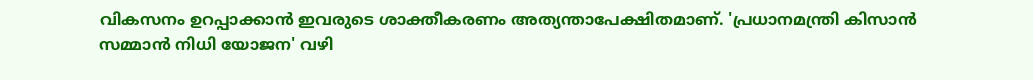വികസനം ഉറപ്പാക്കാന്‍ ഇവരുടെ ശാക്തീകരണം അത്യന്താപേക്ഷിതമാണ്. 'പ്രധാനമന്ത്രി കിസാൻ സമ്മാൻ നിധി യോജന' വഴി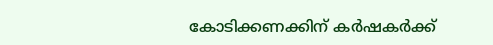കോടിക്കണക്കിന് കർഷകർക്ക്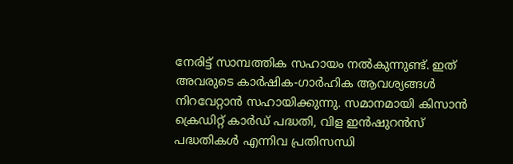നേരിട്ട് സാമ്പത്തിക സഹായം നൽകുന്നുണ്ട്. ഇത് അവരുടെ കാർഷിക-ഗാർഹിക ആവശ്യങ്ങൾ നിറവേറ്റാൻ സഹായിക്കുന്നു. സമാനമായി കിസാൻ ക്രെഡിറ്റ് കാർഡ് പദ്ധതി, വിള ഇൻഷുറൻസ് പദ്ധതികൾ എന്നിവ പ്രതിസന്ധി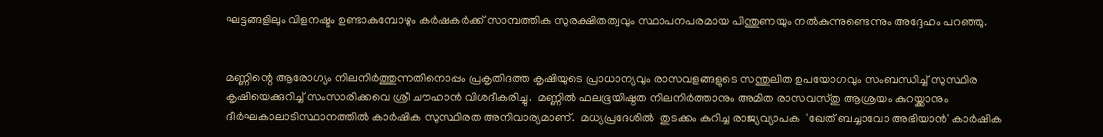ഘട്ടങ്ങളിലും വിളനഷ്ടം ഉണ്ടാകുമ്പോഴും കർഷകർക്ക് സാമ്പത്തിക സുരക്ഷിതത്വവും സ്ഥാപനപരമായ പിന്തുണയും നൽകുന്നുണ്ടെന്നും അദ്ദേഹം പറഞ്ഞു.


മണ്ണിന്റെ ആരോഗ്യം നിലനിർത്തുന്നതിനൊപ്പം പ്രകൃതിദത്ത കൃഷിയുടെ പ്രാധാന്യവും രാസവളങ്ങളുടെ സന്തുലിത ഉപയോഗവും സംബന്ധിച്ച് സുസ്ഥിര കൃഷിയെക്കുറിച്ച് സംസാരിക്കവെ ശ്രീ ചൗഹാൻ വിശദീകരിച്ചു.  മണ്ണിൽ ഫലഭൂയിഷ്ഠത നിലനിർത്താനും അമിത രാസവസ്തു ആശ്രയം കുറയ്ക്കാനും ദീർഘകാലാടിസ്ഥാനത്തില്‍ കാർഷിക സുസ്ഥിരത അനിവാര്യമാണ്.  മധ്യപ്രദേശിൽ  തുടക്കം കുറിച്ച രാജ്യവ്യാപക  'ഖേത് ബച്ചാവോ അഭിയാൻ' കാർഷിക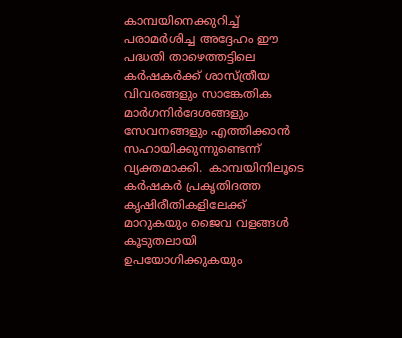കാമ്പയിനെക്കുറിച്ച് പരാമർശിച്ച അദ്ദേഹം ഈ പദ്ധതി താഴെത്തട്ടിലെ കർഷകർക്ക് ശാസ്ത്രീയ വിവരങ്ങളും സാങ്കേതിക മാർഗനിർദേശങ്ങളും സേവനങ്ങളും എത്തിക്കാൻ സഹായിക്കുന്നുണ്ടെന്ന് വ്യക്തമാക്കി.  കാമ്പയിനിലൂടെ കർഷകർ പ്രകൃതിദത്ത കൃഷിരീതികളിലേക്ക് മാറുകയും ജൈവ വളങ്ങൾ കൂടുതലായി ഉപയോഗിക്കുകയും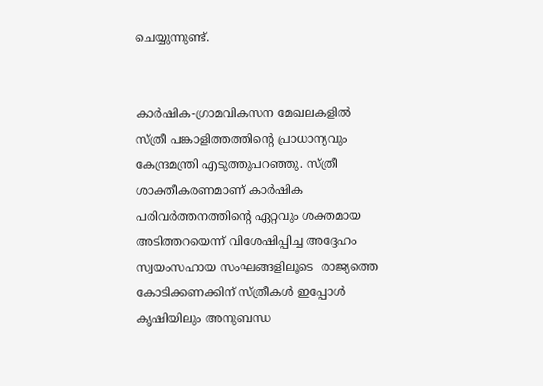ചെയ്യുന്നുണ്ട്.


കാർഷിക-ഗ്രാമവികസന മേഖലകളിൽ സ്ത്രീ പങ്കാളിത്തത്തിന്റെ പ്രാധാന്യവും കേന്ദ്രമന്ത്രി എടുത്തുപറഞ്ഞു. സ്ത്രീ ശാക്തീകരണമാണ് കാർഷിക പരിവർത്തനത്തിന്റെ ഏറ്റവും ശക്തമായ അടിത്തറയെന്ന് വിശേഷിപ്പിച്ച അദ്ദേഹം സ്വയംസഹായ സംഘങ്ങളിലൂടെ  രാജ്യത്തെ കോടിക്കണക്കിന് സ്ത്രീകൾ ഇപ്പോൾ കൃഷിയിലും അനുബന്ധ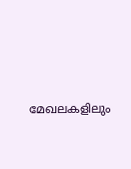മേഖലകളിലും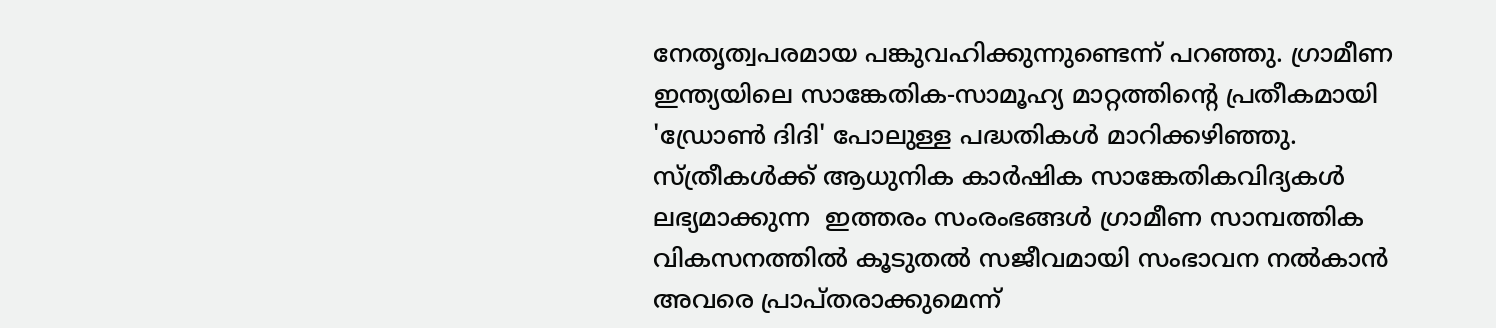നേതൃത്വപരമായ പങ്കുവഹിക്കുന്നുണ്ടെന്ന് പറഞ്ഞു. ഗ്രാമീണ ഇന്ത്യയിലെ സാങ്കേതിക-സാമൂഹ്യ മാറ്റത്തിന്റെ പ്രതീകമായി 'ഡ്രോൺ ദിദി' പോലുള്ള പദ്ധതികൾ മാറിക്കഴിഞ്ഞു. സ്ത്രീകൾക്ക് ആധുനിക കാർഷിക സാങ്കേതികവിദ്യകള്‍ ലഭ്യമാക്കുന്ന  ഇത്തരം സംരംഭങ്ങള്‍ ഗ്രാമീണ സാമ്പത്തിക വികസനത്തിൽ കൂടുതൽ സജീവമായി സംഭാവന നൽകാൻ അവരെ പ്രാപ്തരാക്കുമെന്ന്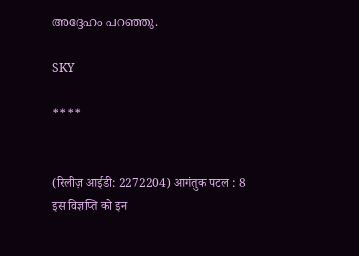അദ്ദേഹം പറഞ്ഞു.

SKY

****


(रिलीज़ आईडी: 2272204) आगंतुक पटल : 8
इस विज्ञप्ति को इन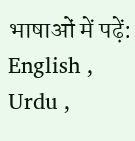भाषाओं में पढ़ें: English , Urdu ,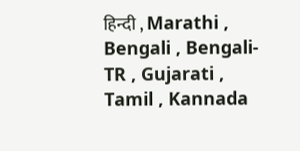हिन्दी , Marathi , Bengali , Bengali-TR , Gujarati , Tamil , Kannada